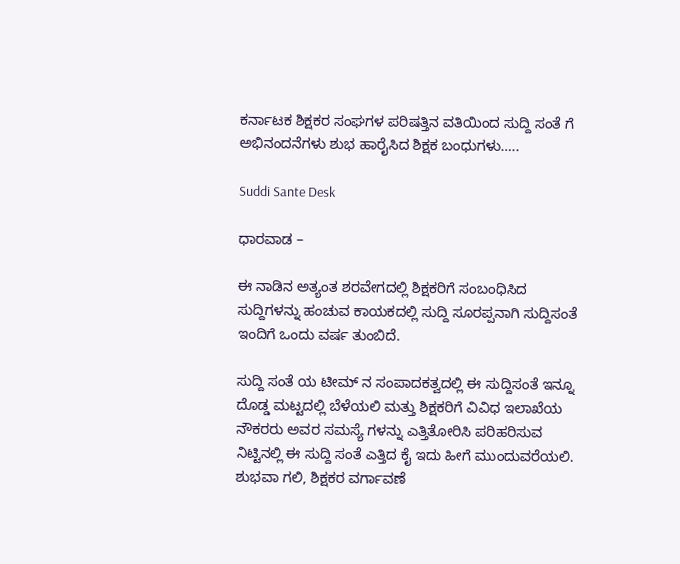ಕರ್ನಾಟಕ ಶಿಕ್ಷಕರ ಸಂಘಗಳ ಪರಿಷತ್ತಿನ ವತಿಯಿಂದ ಸುದ್ದಿ ಸಂತೆ ಗೆ ಅಭಿನಂದನೆಗಳು ಶುಭ ಹಾರೈಸಿದ ಶಿಕ್ಷಕ ಬಂಧುಗಳು…..

Suddi Sante Desk

ಧಾರವಾಡ –

ಈ ನಾಡಿನ ಅತ್ಯಂತ ಶರವೇಗದಲ್ಲಿ ಶಿಕ್ಷಕರಿಗೆ ಸಂಬಂಧಿಸಿದ ಸುದ್ದಿಗಳನ್ನು ಹಂಚುವ ಕಾಯಕದಲ್ಲಿ ಸುದ್ದಿ ಸೂರಪ್ಪನಾಗಿ ಸುದ್ದಿಸಂತೆ ಇಂದಿಗೆ ಒಂದು ವರ್ಷ ತುಂಬಿದೆ.

ಸುದ್ದಿ ಸಂತೆ ಯ ಟೀಮ್ ನ ಸಂಪಾದಕತ್ವದಲ್ಲಿ ಈ ಸುದ್ದಿಸಂತೆ ಇನ್ನೂ ದೊಡ್ಡ ಮಟ್ಟದಲ್ಲಿ ಬೆಳೆಯಲಿ ಮತ್ತು ಶಿಕ್ಷಕರಿಗೆ ವಿವಿಧ ಇಲಾಖೆಯ ನೌಕರರು ಅವರ ಸಮಸ್ಯೆ ಗಳನ್ನು ಎತ್ತಿತೋರಿಸಿ ಪರಿಹರಿಸುವ ನಿಟ್ಟಿನಲ್ಲಿ ಈ ಸುದ್ದಿ ಸಂತೆ ಎತ್ತಿದ ಕೈ ಇದು ಹೀಗೆ ಮುಂದುವರೆಯಲಿ. ಶುಭವಾ ಗಲಿ, ಶಿಕ್ಷಕರ ವರ್ಗಾವಣೆ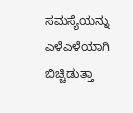ಸಮಸ್ಯೆಯನ್ನು ಎಳೆಎಳೆಯಾಗಿ ಬಿಚ್ಚಿಡುತ್ತಾ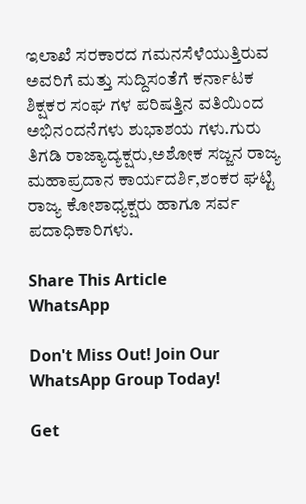ಇಲಾಖೆ ಸರಕಾರದ ಗಮನಸೆಳೆಯುತ್ತಿರುವ ಅವರಿಗೆ ಮತ್ತು ಸುದ್ದಿಸಂತೆಗೆ ಕರ್ನಾಟಕ ಶಿಕ್ಷಕರ ಸಂಘ ಗಳ ಪರಿಷತ್ತಿನ ವತಿಯಿಂದ ಅಭಿನಂದನೆಗಳು ಶುಭಾಶಯ ಗಳು.ಗುರು ತಿಗಡಿ ರಾಜ್ಯಾದ್ಯಕ್ಷರು,ಅಶೋಕ ಸಜ್ಜನ ರಾಜ್ಯ ಮಹಾಪ್ರದಾನ ಕಾರ್ಯದರ್ಶಿ,ಶಂಕರ ಘಟ್ಟಿ ರಾಜ್ಯ ಕೋಶಾಧ್ಯಕ್ಷರು ಹಾಗೂ ಸರ್ವ ಪದಾಧಿಕಾರಿಗಳು.

Share This Article
WhatsApp

Don't Miss Out! Join Our WhatsApp Group Today!

Get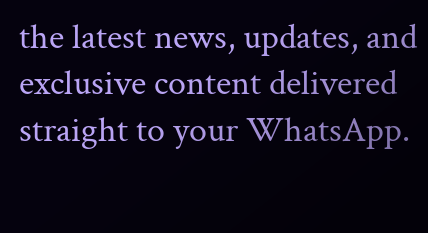the latest news, updates, and exclusive content delivered straight to your WhatsApp.